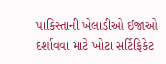પાકિસ્તાની ખેલાડીઓ ઈજાઓ દર્શાવવા માટે ખોટા સર્ટિફિકેટ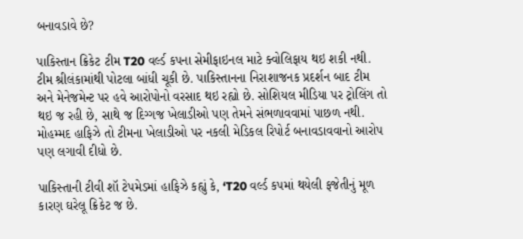બનાવડાવે છે?

પાકિસ્તાન ક્રિકેટ ટીમ T20 વર્લ્ડ કપના સેમીફાઇનલ માટે ક્વોલિફાય થઇ શકી નથી. ટીમ શ્રીલંકામાંથી પોટલા બાંધી ચૂકી છે. પાકિસ્તાનના નિરાશાજનક પ્રદર્શન બાદ ટીમ અને મેનેજમેન્ટ પર હવે આરોપોનો વરસાદ થઇ રહ્યો છે. સોશિયલ મીડિયા પર ટ્રોલિંગ તો થઇ જ રહી છે, સાથે જ દિગ્ગજ ખેલાડીઓ પણ તેમને સંભળાવવામાં પાછળ નથી. મોહમ્મદ હાફિઝે તો ટીમના ખેલાડીઓ પર નકલી મેડિકલ રિપોર્ટ બનાવડાવવાનો આરોપ પણ લગાવી દીધો છે.

પાકિસ્તાની ટીવી શૉ ટેપમેડમાં હાફિઝે કહ્યું કે, ‘T20 વર્લ્ડ કપમાં થયેલી ફજેતીનું મૂળ કારણ ઘરેલૂ ક્રિકેટ જ છે.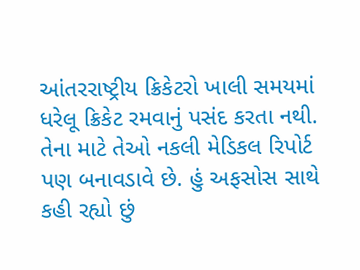આંતરરાષ્ટ્રીય ક્રિકેટરો ખાલી સમયમાં ધરેલૂ ક્રિકેટ રમવાનું પસંદ કરતા નથી. તેના માટે તેઓ નકલી મેડિકલ રિપોર્ટ પણ બનાવડાવે છે. હું અફસોસ સાથે કહી રહ્યો છું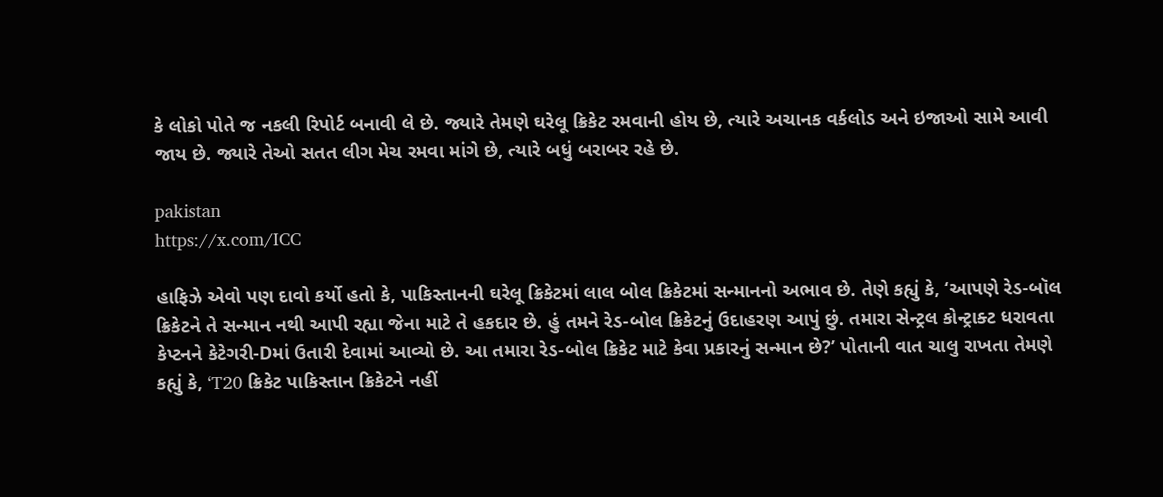કે લોકો પોતે જ નકલી રિપોર્ટ બનાવી લે છે. જ્યારે તેમણે ઘરેલૂ ક્રિકેટ રમવાની હોય છે, ત્યારે અચાનક વર્કલોડ અને ઇજાઓ સામે આવી જાય છે. જ્યારે તેઓ સતત લીગ મેચ રમવા માંગે છે, ત્યારે બધું બરાબર રહે છે.

pakistan
https://x.com/ICC

હાફિઝે એવો પણ દાવો કર્યો હતો કે, પાકિસ્તાનની ઘરેલૂ ક્રિકેટમાં લાલ બોલ ક્રિકેટમાં સન્માનનો અભાવ છે. તેણે કહ્યું કે, ‘આપણે રેડ-બૉલ ક્રિકેટને તે સન્માન નથી આપી રહ્યા જેના માટે તે હકદાર છે. હું તમને રેડ-બોલ ક્રિકેટનું ઉદાહરણ આપું છું. તમારા સેન્ટ્રલ કોન્ટ્રાક્ટ ધરાવતા કેપ્ટનને કેટેગરી-Dમાં ઉતારી દેવામાં આવ્યો છે. આ તમારા રેડ-બોલ ક્રિકેટ માટે કેવા પ્રકારનું સન્માન છે?’ પોતાની વાત ચાલુ રાખતા તેમણે કહ્યું કે, ‘T20 ક્રિકેટ પાકિસ્તાન ક્રિકેટને નહીં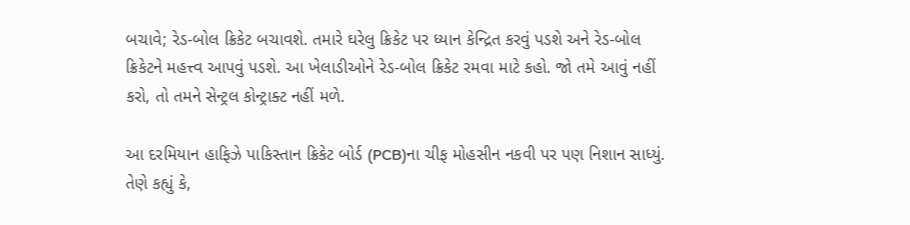બચાવે; રેડ-બોલ ક્રિકેટ બચાવશે. તમારે ઘરેલુ ક્રિકેટ પર ધ્યાન કેન્દ્રિત કરવું પડશે અને રેડ-બોલ ક્રિકેટને મહત્ત્વ આપવું પડશે. આ ખેલાડીઓને રેડ-બોલ ક્રિકેટ રમવા માટે કહો. જો તમે આવું નહીં કરો, તો તમને સેન્ટ્રલ કોન્ટ્રાક્ટ નહીં મળે.

આ દરમિયાન હાફિઝે પાકિસ્તાન ક્રિકેટ બોર્ડ (PCB)ના ચીફ મોહસીન નકવી પર પણ નિશાન સાધ્યું. તેણે કહ્યું કે,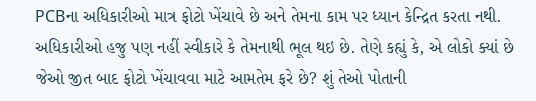PCBના અધિકારીઓ માત્ર ફોટો ખેંચાવે છે અને તેમના કામ પર ધ્યાન કેન્દ્રિત કરતા નથી. અધિકારીઓ હજુ પણ નહીં સ્વીકારે કે તેમનાથી ભૂલ થઇ છે. તેણે કહ્યું કે, એ લોકો ક્યાં છે જેઓ જીત બાદ ફોટો ખેંચાવવા માટે આમતેમ ફરે છે? શું તેઓ પોતાની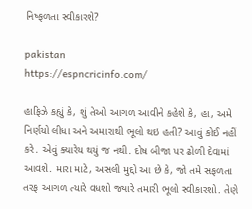નિષ્ફળતા સ્વીકારશે?

pakistan
https://espncricinfo.com/

હાફિઝે કહ્યું કે, શું તેઓ આગળ આવીને કહેશે કે, હા, અમે નિર્ણયો લીધા અને અમારાથી ભૂલો થઇ હતી? આવું કોઈ નહીં કરે. એવું ક્યારેય થયું જ નથી. દોષ બીજા પર ઢોળી દેવામાં આવશે. મારા માટે, અસલી મુદ્દો આ છે કે, જો તમે સફળતા તરફ આગળ ત્યારે વધશો જ્યારે તમારી ભૂલો સ્વીકારશો. તેણે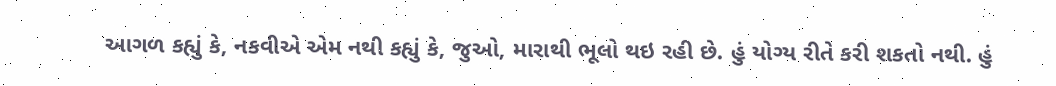આગળ કહ્યું કે, નકવીએ એમ નથી કહ્યું કે, જુઓ, મારાથી ભૂલો થઇ રહી છે. હું યોગ્ય રીતે કરી શકતો નથી. હું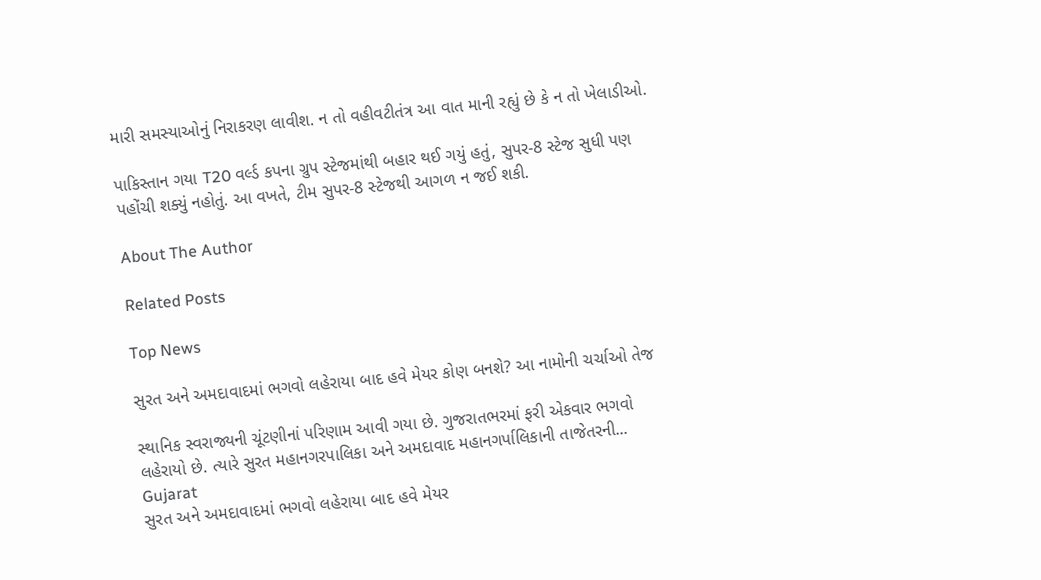મારી સમસ્યાઓનું નિરાકરણ લાવીશ. ન તો વહીવટીતંત્ર આ વાત માની રહ્યું છે કે ન તો ખેલાડીઓ.

પાકિસ્તાન ગયા T20 વર્લ્ડ કપના ગ્રુપ સ્ટેજમાંથી બહાર થઈ ગયું હતું, સુપર-8 સ્ટેજ સુધી પણ પહોંચી શક્યું નહોતું. આ વખતે, ટીમ સુપર-8 સ્ટેજથી આગળ ન જઈ શકી.

About The Author

Related Posts

Top News

સુરત અને અમદાવાદમાં ભગવો લહેરાયા બાદ હવે મેયર કોણ બનશે? આ નામોની ચર્ચાઓ તેજ

સ્થાનિક સ્વરાજ્યની ચૂંટણીનાં પરિણામ આવી ગયા છે. ગુજરાતભરમાં ફરી એકવાર ભગવો લહેરાયો છે. ત્યારે સુરત મહાનગરપાલિકા અને અમદાવાદ મહાનગર્પાલિકાની તાજેતરની...
Gujarat
સુરત અને અમદાવાદમાં ભગવો લહેરાયા બાદ હવે મેયર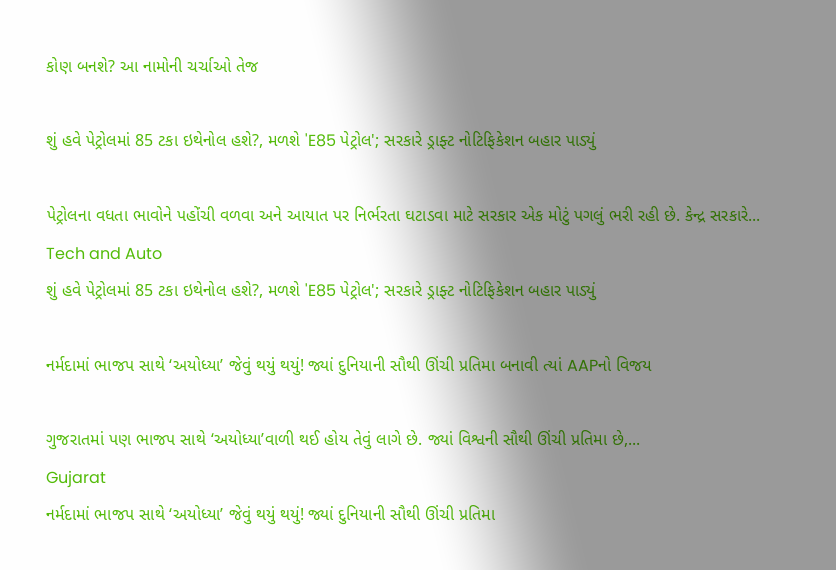કોણ બનશે? આ નામોની ચર્ચાઓ તેજ

શું હવે પેટ્રોલમાં 85 ટકા ઇથેનોલ હશે?, મળશે 'E85 પેટ્રોલ'; સરકારે ડ્રાફ્ટ નોટિફિકેશન બહાર પાડ્યું

પેટ્રોલના વધતા ભાવોને પહોંચી વળવા અને આયાત પર નિર્ભરતા ઘટાડવા માટે સરકાર એક મોટું પગલું ભરી રહી છે. કેન્દ્ર સરકારે...
Tech and Auto
શું હવે પેટ્રોલમાં 85 ટકા ઇથેનોલ હશે?, મળશે 'E85 પેટ્રોલ'; સરકારે ડ્રાફ્ટ નોટિફિકેશન બહાર પાડ્યું

નર્મદામાં ભાજપ સાથે ‘અયોધ્યા’ જેવું થયું થયું! જ્યાં દુનિયાની સૌથી ઊંચી પ્રતિમા બનાવી ત્યાં AAPનો વિજય

ગુજરાતમાં પણ ભાજપ સાથે ‘અયોધ્યા’વાળી થઈ હોય તેવું લાગે છે. જ્યાં વિશ્વની સૌથી ઊંચી પ્રતિમા છે,...
Gujarat
નર્મદામાં ભાજપ સાથે ‘અયોધ્યા’ જેવું થયું થયું! જ્યાં દુનિયાની સૌથી ઊંચી પ્રતિમા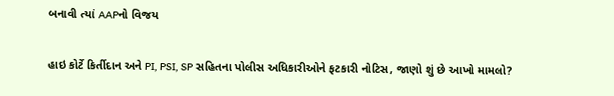બનાવી ત્યાં AAPનો વિજય

હાઇ કોર્ટે કિર્તીદાન અને PI, PSI, SP સહિતના પોલીસ અધિકારીઓને ફટકારી નોટિસ, જાણો શું છે આખો મામલો?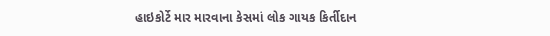હાઇકોર્ટે માર મારવાના કેસમાં લોક ગાયક કિર્તીદાન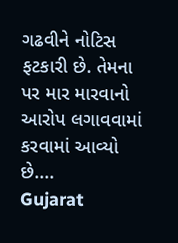ગઢવીને નોટિસ ફટકારી છે. તેમના પર માર મારવાનો આરોપ લગાવવામાં કરવામાં આવ્યો છે....
Gujarat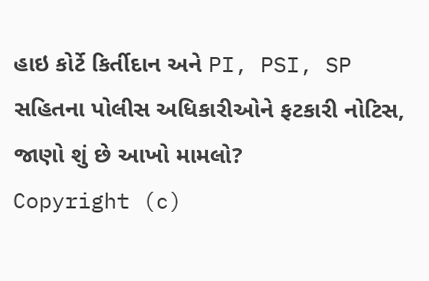હાઇ કોર્ટે કિર્તીદાન અને PI, PSI, SP સહિતના પોલીસ અધિકારીઓને ફટકારી નોટિસ, જાણો શું છે આખો મામલો?
Copyright (c)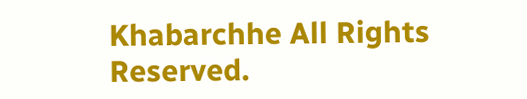Khabarchhe All Rights Reserved.